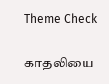Theme Check

காதலியை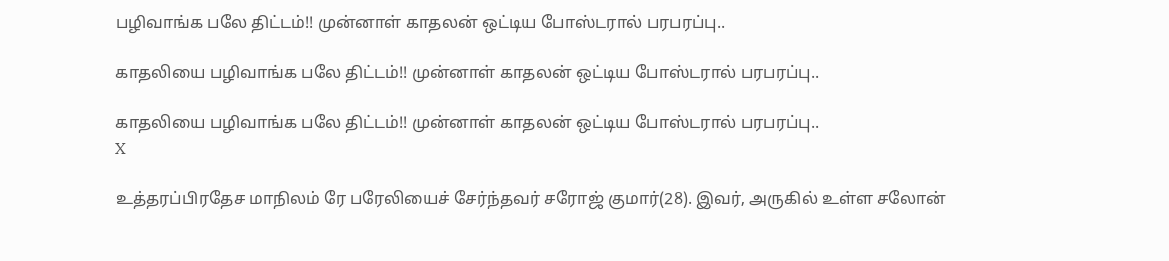பழிவாங்க பலே திட்டம்!! முன்னாள் காதலன் ஒட்டிய போஸ்டரால் பரபரப்பு..

காதலியை பழிவாங்க பலே திட்டம்!! முன்னாள் காதலன் ஒட்டிய போஸ்டரால் பரபரப்பு..

காதலியை பழிவாங்க பலே திட்டம்!! முன்னாள் காதலன் ஒட்டிய போஸ்டரால் பரபரப்பு..
X

உத்தரப்பிரதேச மாநிலம் ரே பரேலியைச் சேர்ந்தவர் சரோஜ் குமார்(28). இவர், அருகில் உள்ள சலோன்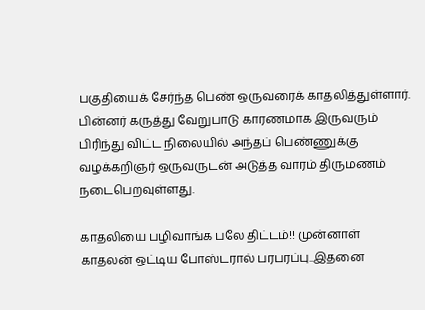பகுதியைக் சேர்ந்த பெண் ஒருவரைக் காதலித்துள்ளார். பின்னர் கருத்து வேறுபாடு காரணமாக இருவரும் பிரிந்து விட்ட நிலையில் அந்தப் பெண்ணுக்கு வழக்கறிஞர் ஒருவருடன் அடுத்த வாரம் திருமணம் நடைபெறவுள்ளது.

காதலியை பழிவாங்க பலே திட்டம்!! முன்னாள் காதலன் ஒட்டிய போஸ்டரால் பரபரப்பு..இதனை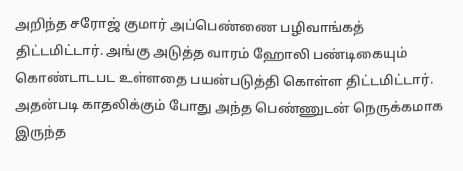அறிந்த சரோஜ் குமார் அப்பெண்ணை பழிவாங்கத் திட்டமிட்டார். அங்கு அடுத்த வாரம் ஹோலி பண்டிகையும் கொண்டாடபட உள்ளதை பயன்படுத்தி கொள்ள திட்டமிட்டார். அதன்படி காதலிக்கும் போது அந்த பெண்ணுடன் நெருக்கமாக இருந்த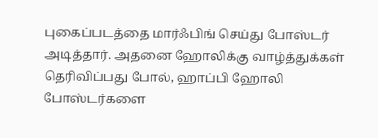புகைப்படத்தை மார்ஃபிங் செய்து போஸ்டர் அடித்தார். அதனை ஹோலிக்கு வாழ்த்துக்கள் தெரிவிப்பது போல், ஹாப்பி ஹோலி போஸ்டர்களை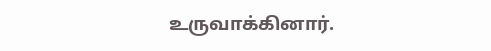உருவாக்கினார்.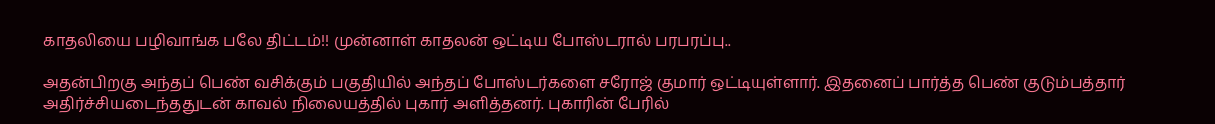காதலியை பழிவாங்க பலே திட்டம்!! முன்னாள் காதலன் ஒட்டிய போஸ்டரால் பரபரப்பு..

அதன்பிறகு அந்தப் பெண் வசிக்கும் பகுதியில் அந்தப் போஸ்டர்களை சரோஜ் குமார் ஒட்டியுள்ளார். இதனைப் பார்த்த பெண் குடும்பத்தார் அதிர்ச்சியடைந்ததுடன் காவல் நிலையத்தில் புகார் அளித்தனர். புகாரின் பேரில்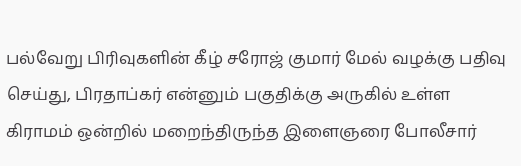பல்வேறு பிரிவுகளின் கீழ் சரோஜ் குமார் மேல் வழக்கு பதிவு செய்து, பிரதாப்கர் என்னும் பகுதிக்கு அருகில் உள்ள கிராமம் ஒன்றில் மறைந்திருந்த இளைஞரை போலீசார்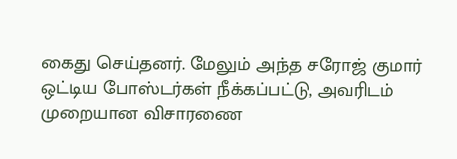கைது செய்தனர். மேலும் அந்த சரோஜ் குமார் ஒட்டிய போஸ்டர்கள் நீக்கப்பட்டு, அவரிடம் முறையான விசாரணை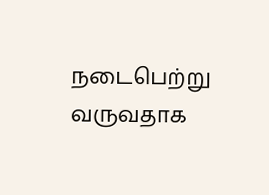நடைபெற்று வருவதாக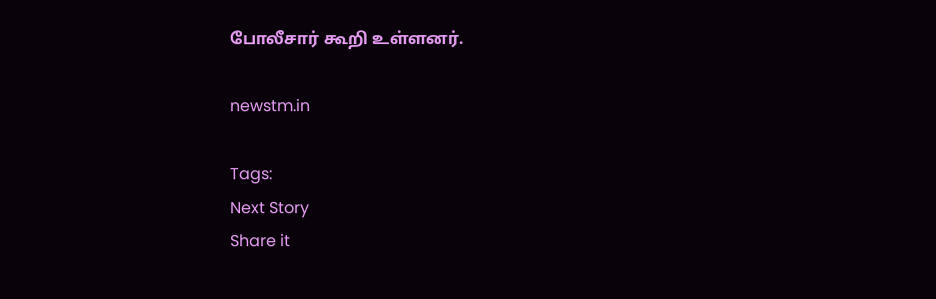போலீசார் கூறி உள்ளனர்.

newstm.in

Tags:
Next Story
Share it